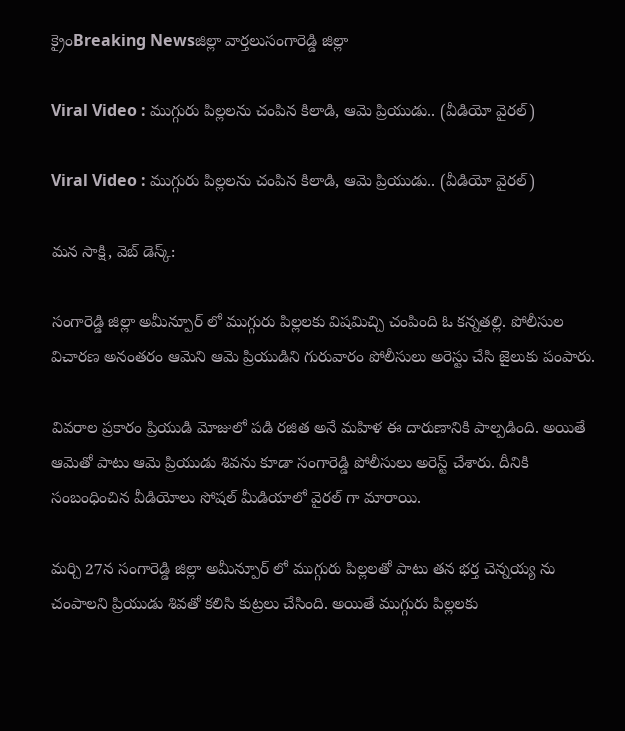క్రైంBreaking Newsజిల్లా వార్తలుసంగారెడ్డి జిల్లా

Viral Video : ముగ్గురు పిల్లలను చంపిన కిలాడి, ఆమె ప్రియుడు.. (వీడియో వైరల్)

Viral Video : ముగ్గురు పిల్లలను చంపిన కిలాడి, ఆమె ప్రియుడు.. (వీడియో వైరల్)

మన సాక్షి, వెబ్ డెస్క్:

సంగారెడ్డి జిల్లా అమీన్పూర్ లో ముగ్గురు పిల్లలకు విషమిచ్చి చంపింది ఓ కన్నతల్లి. పోలీసుల విచారణ అనంతరం ఆమెని ఆమె ప్రియుడిని గురువారం పోలీసులు అరెస్టు చేసి జైలుకు పంపారు.

వివరాల ప్రకారం ప్రియుడి మోజులో పడి రజిత అనే మహిళ ఈ దారుణానికి పాల్పడింది. అయితే ఆమెతో పాటు ఆమె ప్రియుడు శివను కూడా సంగారెడ్డి పోలీసులు అరెస్ట్ చేశారు. దీనికి సంబంధించిన వీడియోలు సోషల్ మీడియాలో వైరల్ గా మారాయి.

మర్చి 27న సంగారెడ్డి జిల్లా అమీన్పూర్ లో ముగ్గురు పిల్లలతో పాటు తన భర్త చెన్నయ్య ను చంపాలని ప్రియుడు శివతో కలిసి కుట్రలు చేసింది. అయితే ముగ్గురు పిల్లలకు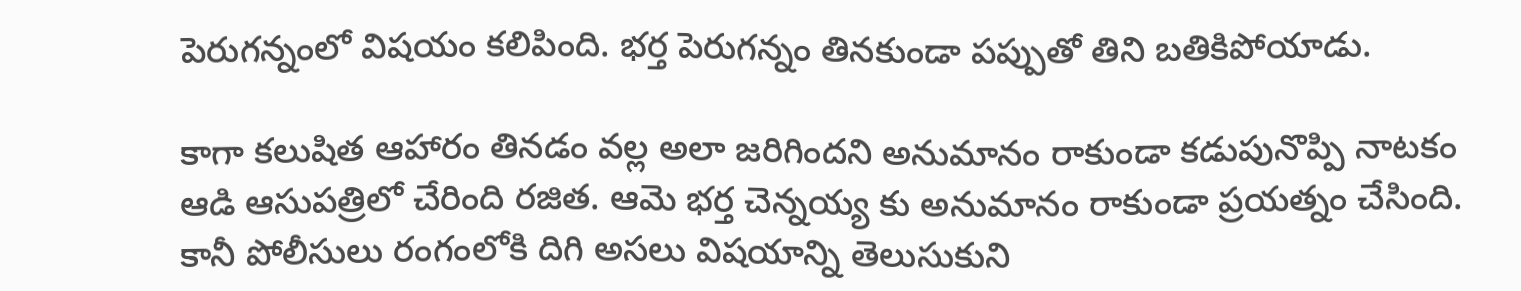పెరుగన్నంలో విషయం కలిపింది. భర్త పెరుగన్నం తినకుండా పప్పుతో తిని బతికిపోయాడు.

కాగా కలుషిత ఆహారం తినడం వల్ల అలా జరిగిందని అనుమానం రాకుండా కడుపునొప్పి నాటకం ఆడి ఆసుపత్రిలో చేరింది రజిత. ఆమె భర్త చెన్నయ్య కు అనుమానం రాకుండా ప్రయత్నం చేసింది. కానీ పోలీసులు రంగంలోకి దిగి అసలు విషయాన్ని తెలుసుకుని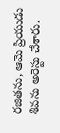రజితను, ఆమె ప్రియుడు శివను అరెస్టు చేశారు.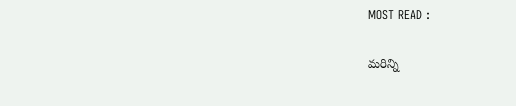MOST READ :

మరిన్ని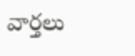వార్తలు